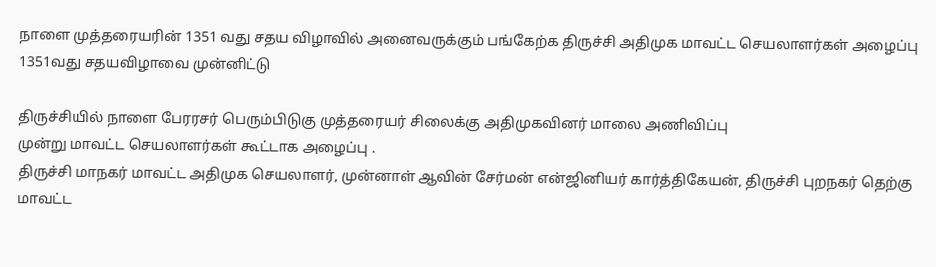நாளை முத்தரையரின் 1351 வது சதய விழாவில் அனைவருக்கும் பங்கேற்க திருச்சி அதிமுக மாவட்ட செயலாளர்கள் அழைப்பு
1351வது சதயவிழாவை முன்னிட்டு

திருச்சியில் நாளை பேரரசர் பெரும்பிடுகு முத்தரையர் சிலைக்கு அதிமுகவினர் மாலை அணிவிப்பு
முன்று மாவட்ட செயலாளர்கள் கூட்டாக அழைப்பு .
திருச்சி மாநகர் மாவட்ட அதிமுக செயலாளர், முன்னாள் ஆவின் சேர்மன் என்ஜினியர் கார்த்திகேயன், திருச்சி புறநகர் தெற்கு மாவட்ட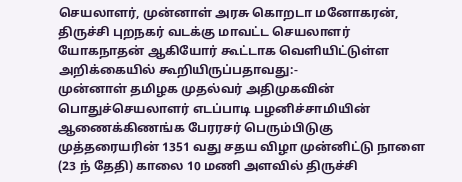செயலாளர், முன்னாள் அரசு கொறடா மனோகரன், திருச்சி புறநகர் வடக்கு மாவட்ட செயலாளர் யோகநாதன் ஆகியோர் கூட்டாக வெளியிட்டுள்ள அறிக்கையில் கூறியிருப்பதாவது:-
முன்னாள் தமிழக முதல்வர் அதிமுகவின் பொதுச்செயலாளர் எடப்பாடி பழனிச்சாமியின் ஆணைக்கிணங்க பேரரசர் பெரும்பிடுகு முத்தரையரின் 1351 வது சதய விழா முன்னிட்டு நாளை (23 ந் தேதி) காலை 10 மணி அளவில் திருச்சி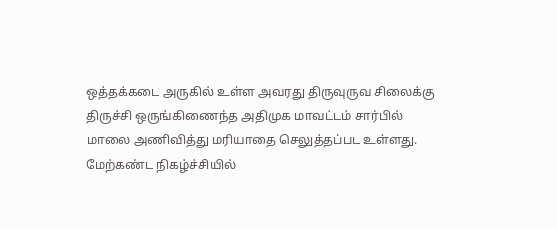ஒத்தக்கடை அருகில் உள்ள அவரது திருவுருவ சிலைக்கு திருச்சி ஒருங்கிணைந்த அதிமுக மாவட்டம் சார்பில் மாலை அணிவித்து மரியாதை செலுத்தப்பட உள்ளது. மேற்கண்ட நிகழ்ச்சியில்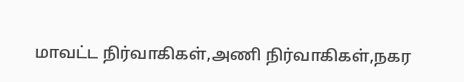மாவட்ட நிர்வாகிகள்,அணி நிர்வாகிகள்,நகர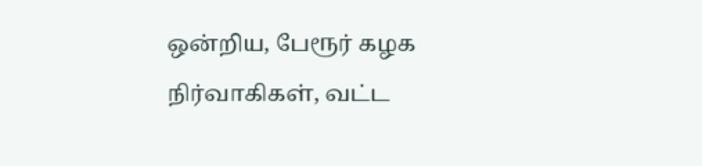ஒன்றிய, பேரூர் கழக நிர்வாகிகள், வட்ட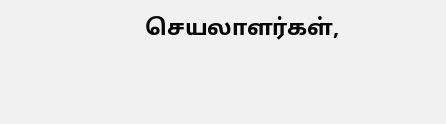செயலாளர்கள்,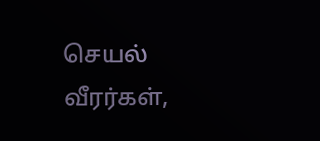செயல் வீரர்கள்,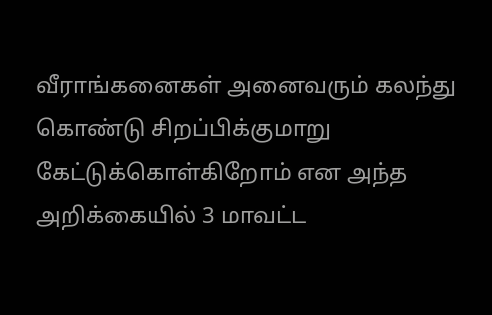வீராங்கனைகள் அனைவரும் கலந்து கொண்டு சிறப்பிக்குமாறு கேட்டுக்கொள்கிறோம் என அந்த அறிக்கையில் 3 மாவட்ட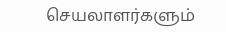செயலாளர்களும்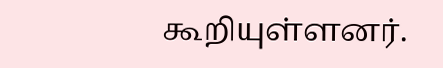கூறியுள்ளனர்.